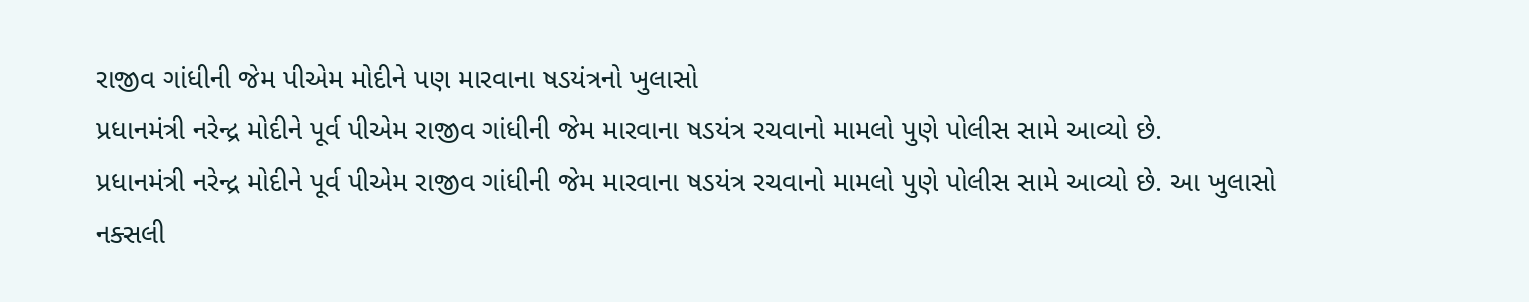રાજીવ ગાંધીની જેમ પીએમ મોદીને પણ મારવાના ષડયંત્રનો ખુલાસો
પ્રધાનમંત્રી નરેન્દ્ર મોદીને પૂર્વ પીએમ રાજીવ ગાંધીની જેમ મારવાના ષડયંત્ર રચવાનો મામલો પુણે પોલીસ સામે આવ્યો છે.
પ્રધાનમંત્રી નરેન્દ્ર મોદીને પૂર્વ પીએમ રાજીવ ગાંધીની જેમ મારવાના ષડયંત્ર રચવાનો મામલો પુણે પોલીસ સામે આવ્યો છે. આ ખુલાસો નક્સલી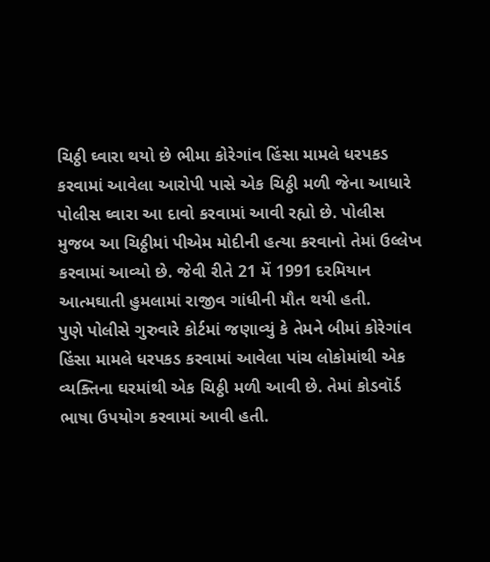ચિઠ્ઠી ઘ્વારા થયો છે ભીમા કોરેગાંવ હિંસા મામલે ધરપકડ કરવામાં આવેલા આરોપી પાસે એક ચિઠ્ઠી મળી જેના આધારે પોલીસ ઘ્વારા આ દાવો કરવામાં આવી રહ્યો છે. પોલીસ મુજબ આ ચિઠ્ઠીમાં પીએમ મોદીની હત્યા કરવાનો તેમાં ઉલ્લેખ કરવામાં આવ્યો છે. જેવી રીતે 21 મેં 1991 દરમિયાન આત્મઘાતી હુમલામાં રાજીવ ગાંધીની મૌત થયી હતી.
પુણે પોલીસે ગુરુવારે કોર્ટમાં જણાવ્યું કે તેમને બીમાં કોરેગાંવ હિંસા મામલે ધરપકડ કરવામાં આવેલા પાંચ લોકોમાંથી એક વ્યક્તિના ઘરમાંથી એક ચિઠ્ઠી મળી આવી છે. તેમાં કોડવૉર્ડ ભાષા ઉપયોગ કરવામાં આવી હતી.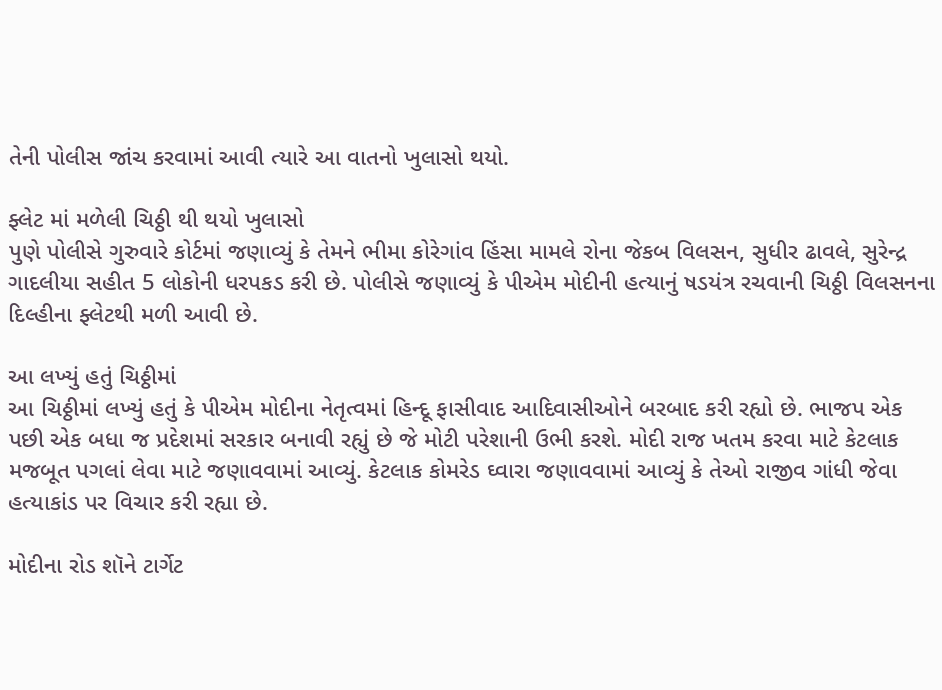તેની પોલીસ જાંચ કરવામાં આવી ત્યારે આ વાતનો ખુલાસો થયો.

ફ્લેટ માં મળેલી ચિઠ્ઠી થી થયો ખુલાસો
પુણે પોલીસે ગુરુવારે કોર્ટમાં જણાવ્યું કે તેમને ભીમા કોરેગાંવ હિંસા મામલે રોના જેકબ વિલસન, સુધીર ઢાવલે, સુરેન્દ્ર ગાદલીયા સહીત 5 લોકોની ધરપકડ કરી છે. પોલીસે જણાવ્યું કે પીએમ મોદીની હત્યાનું ષડયંત્ર રચવાની ચિઠ્ઠી વિલસનના દિલ્હીના ફ્લેટથી મળી આવી છે.

આ લખ્યું હતું ચિઠ્ઠીમાં
આ ચિઠ્ઠીમાં લખ્યું હતું કે પીએમ મોદીના નેતૃત્વમાં હિન્દૂ ફાસીવાદ આદિવાસીઓને બરબાદ કરી રહ્યો છે. ભાજપ એક પછી એક બધા જ પ્રદેશમાં સરકાર બનાવી રહ્યું છે જે મોટી પરેશાની ઉભી કરશે. મોદી રાજ ખતમ કરવા માટે કેટલાક મજબૂત પગલાં લેવા માટે જણાવવામાં આવ્યું. કેટલાક કોમરેડ ઘ્વારા જણાવવામાં આવ્યું કે તેઓ રાજીવ ગાંધી જેવા હત્યાકાંડ પર વિચાર કરી રહ્યા છે.

મોદીના રોડ શૉને ટાર્ગેટ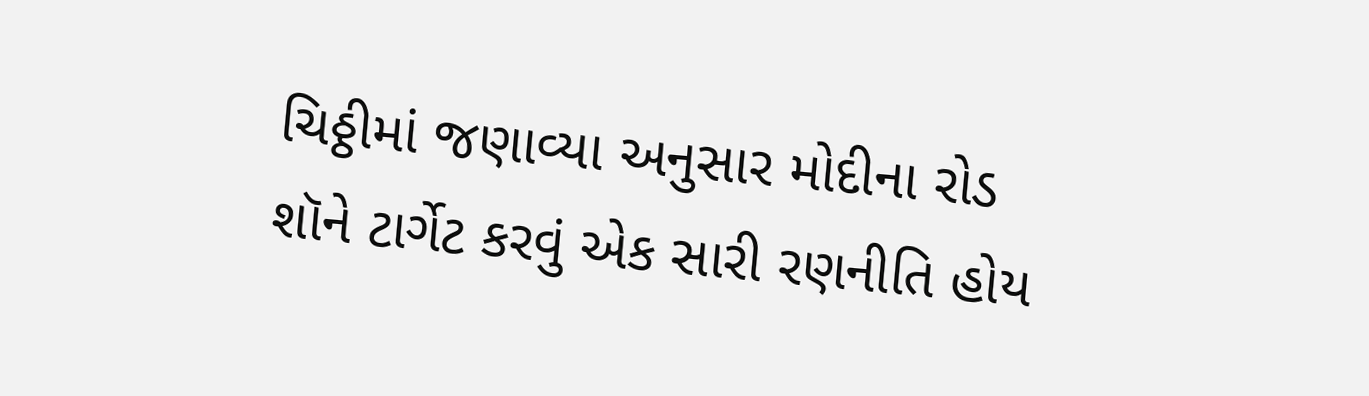ચિઠ્ઠીમાં જણાવ્યા અનુસાર મોદીના રોડ શૉને ટાર્ગેટ કરવું એક સારી રણનીતિ હોય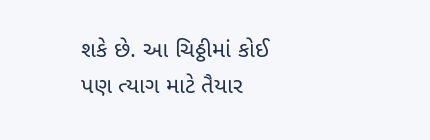શકે છે. આ ચિઠ્ઠીમાં કોઈ પણ ત્યાગ માટે તૈયાર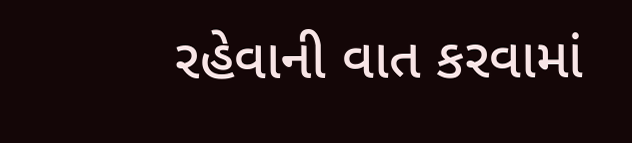રહેવાની વાત કરવામાં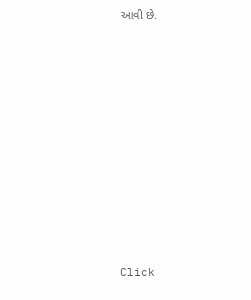આવી છે.












Click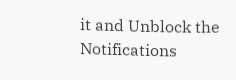it and Unblock the Notifications